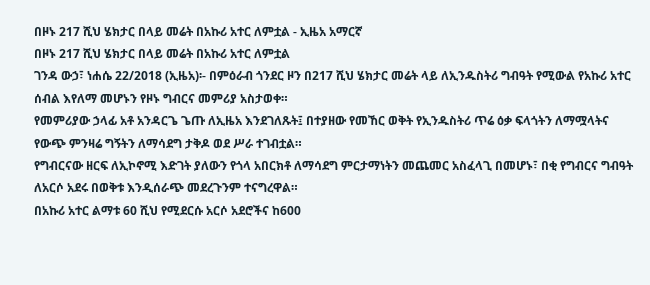በዞኑ 217 ሺህ ሄክታር በላይ መሬት በአኩሪ አተር ለምቷል - ኢዜአ አማርኛ
በዞኑ 217 ሺህ ሄክታር በላይ መሬት በአኩሪ አተር ለምቷል
ገንዳ ውኃ፣ ነሐሴ 22/2018 (ኢዜአ)፡- በምዕራብ ጎንደር ዞን በ217 ሺህ ሄክታር መሬት ላይ ለኢንዱስትሪ ግብዓት የሚውል የአኩሪ አተር ሰብል እየለማ መሆኑን የዞኑ ግብርና መምሪያ አስታወቀ።
የመምሪያው ኃላፊ አቶ አንዳርጌ ጌጡ ለኢዜአ እንደገለጹት፤ በተያዘው የመኸር ወቅት የኢንዱስትሪ ጥሬ ዕቃ ፍላጎትን ለማሟላትና የውጭ ምንዛሬ ግኝትን ለማሳደግ ታቅዶ ወደ ሥራ ተገብቷል።
የግብርናው ዘርፍ ለኢኮኖሚ እድገት ያለውን የጎላ አበርክቶ ለማሳደግ ምርታማነትን መጨመር አስፈላጊ በመሆኑ፣ በቂ የግብርና ግብዓት ለአርሶ አደሩ በወቅቱ እንዲሰራጭ መደረጉንም ተናግረዋል።
በአኩሪ አተር ልማቱ 60 ሺህ የሚደርሱ አርሶ አደሮችና ከ600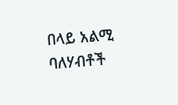በላይ አልሚ ባለሃብቶች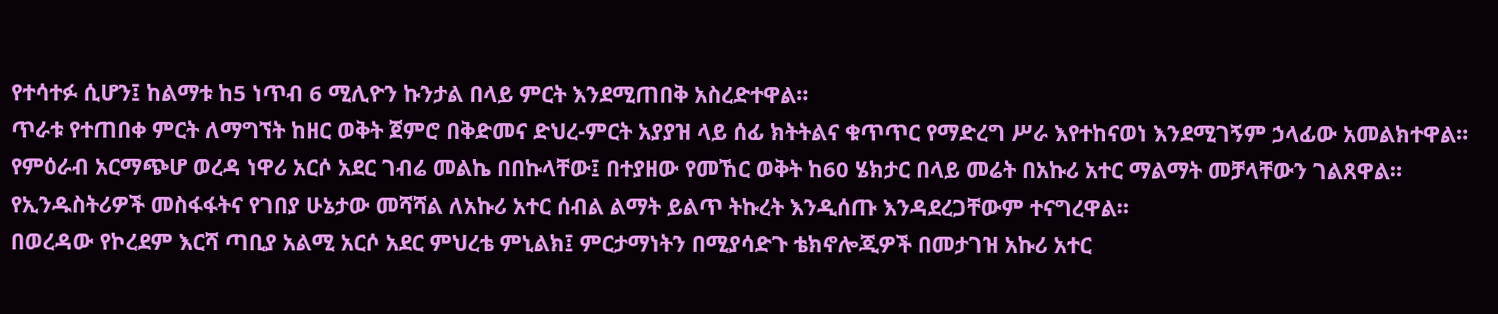የተሳተፉ ሲሆን፤ ከልማቱ ከ5 ነጥብ 6 ሚሊዮን ኩንታል በላይ ምርት እንደሚጠበቅ አስረድተዋል።
ጥራቱ የተጠበቀ ምርት ለማግኘት ከዘር ወቅት ጀምሮ በቅድመና ድህረ-ምርት አያያዝ ላይ ሰፊ ክትትልና ቁጥጥር የማድረግ ሥራ እየተከናወነ እንደሚገኝም ኃላፊው አመልክተዋል።
የምዕራብ አርማጭሆ ወረዳ ነዋሪ አርሶ አደር ገብሬ መልኬ በበኩላቸው፤ በተያዘው የመኸር ወቅት ከ60 ሄክታር በላይ መሬት በአኩሪ አተር ማልማት መቻላቸውን ገልጸዋል።
የኢንዱስትሪዎች መስፋፋትና የገበያ ሁኔታው መሻሻል ለአኩሪ አተር ሰብል ልማት ይልጥ ትኩረት እንዲሰጡ እንዳደረጋቸውም ተናግረዋል።
በወረዳው የኮረደም እርሻ ጣቢያ አልሚ አርሶ አደር ምህረቴ ምኒልክ፤ ምርታማነትን በሚያሳድጉ ቴክኖሎጂዎች በመታገዝ አኩሪ አተር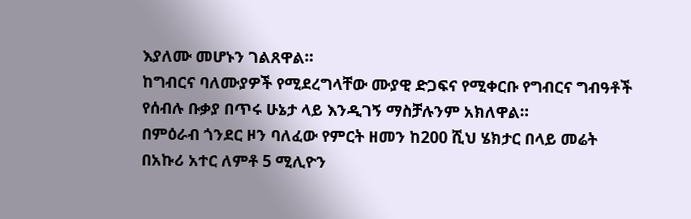እያለሙ መሆኑን ገልጸዋል።
ከግብርና ባለሙያዎች የሚደረግላቸው ሙያዊ ድጋፍና የሚቀርቡ የግብርና ግብዓቶች የሰብሉ ቡቃያ በጥሩ ሁኔታ ላይ እንዲገኝ ማስቻሉንም አክለዋል።
በምዕራብ ጎንደር ዞን ባለፈው የምርት ዘመን ከ200 ሺህ ሄክታር በላይ መሬት በአኩሪ አተር ለምቶ 5 ሚሊዮን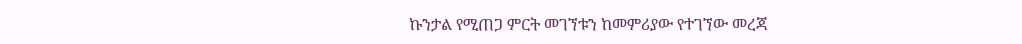ኩንታል የሚጠጋ ምርት መገኘቱን ከመምሪያው የተገኘው መረጃ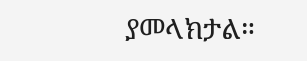ያመላክታል።